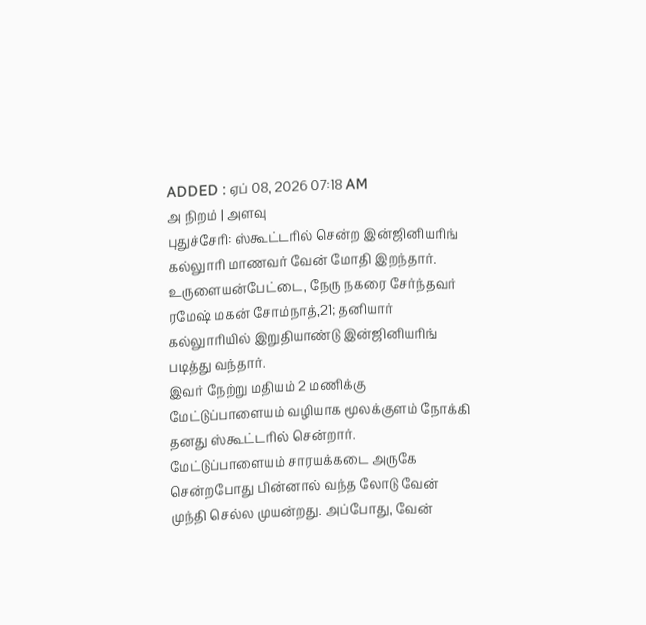ADDED : ஏப் 08, 2026 07:18 AM
அ நிறம் | அளவு
புதுச்சேரி: ஸ்கூட்டரில் சென்ற இன்ஜினியரிங் கல்லுாரி மாணவர் வேன் மோதி இறந்தார்.
உருளையன்பேட்டை, நேரு நகரை சேர்ந்தவர் ரமேஷ் மகன் சோம்நாத்,21; தனியார் கல்லுாரியில் இறுதியாண்டு இன்ஜினியரிங் படித்து வந்தார்.
இவர் நேற்று மதியம் 2 மணிக்கு மேட்டுப்பாளையம் வழியாக மூலக்குளம் நோக்கி தனது ஸ்கூட்டரில் சென்றார். மேட்டுப்பாளையம் சாரயக்கடை அருகே சென்றபோது பின்னால் வந்த லோடு வேன் முந்தி செல்ல முயன்றது. அப்போது, வேன்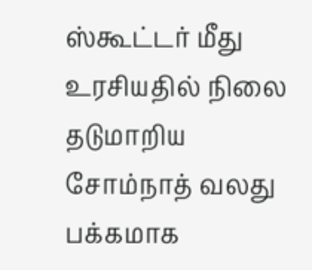ஸ்கூட்டர் மீது உரசியதில் நிலை தடுமாறிய சோம்நாத் வலது பக்கமாக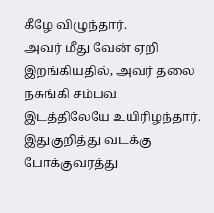கீழே விழுந்தார்.
அவர் மீது வேன் ஏறி இறங்கியதில், அவர் தலை நசுங்கி சம்பவ இடத்திலேயே உயிரிழந்தார்.
இதுகுறித்து வடக்கு போக்குவரத்து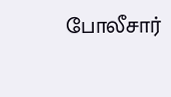போலீசார்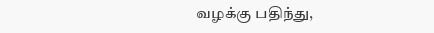வழக்கு பதிந்து,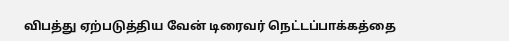விபத்து ஏற்படுத்திய வேன் டிரைவர் நெட்டப்பாக்கத்தை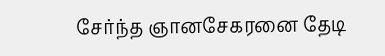சேர்ந்த ஞானசேகரனை தேடி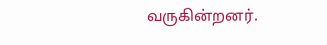வருகின்றனர்.